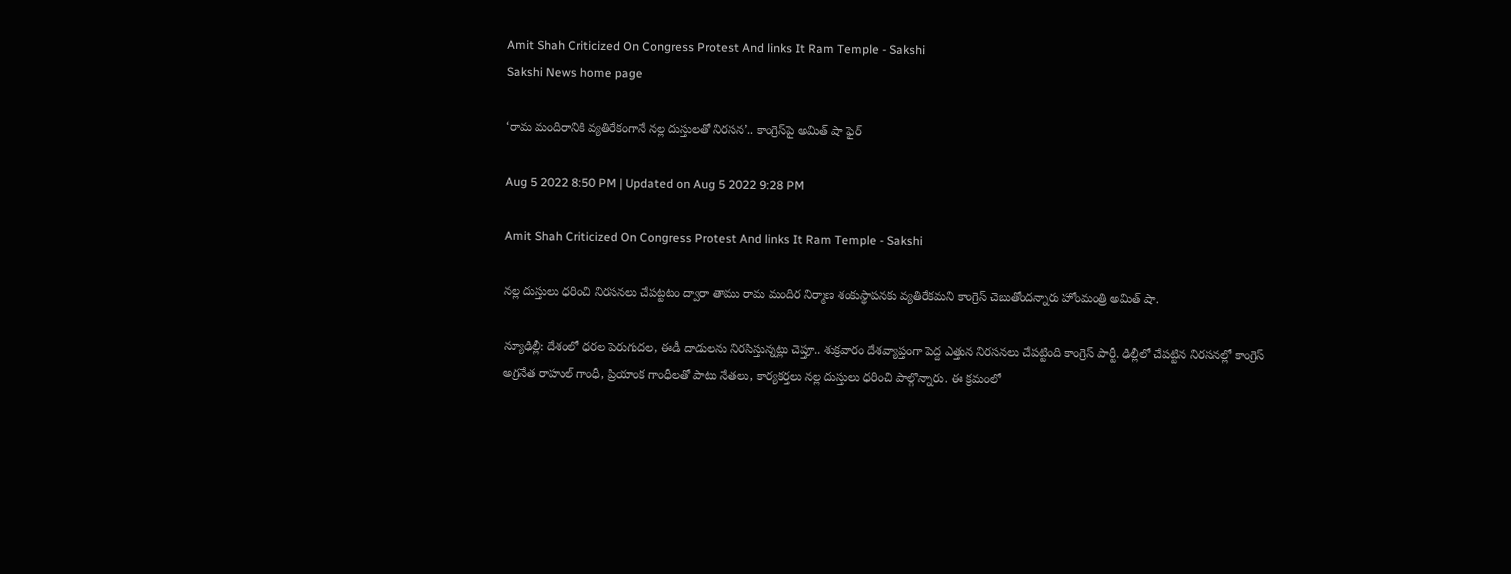Amit Shah Criticized On Congress Protest And links It Ram Temple - Sakshi
Sakshi News home page

‘రామ మందిరానికి వ్యతిరేకంగానే నల్ల దుస్తులతో నిరసన’.. కాంగ్రెస్‌పై అమిత్‌ షా ఫైర్‌

Aug 5 2022 8:50 PM | Updated on Aug 5 2022 9:28 PM

Amit Shah Criticized On Congress Protest And links It Ram Temple - Sakshi

నల్ల దుస్తులు ధరించి నిరసనలు చేపట్టటం ద్వారా తాము రామ మందిర నిర్మాణ శంకుస్థాపనకు వ్యతిరేకమని కాంగ్రెస్‌ చెబుతోందన్నారు హోంమంత్రి అమిత్‌ షా.

న్యూఢిల్లీ: దేశంలో ధరల పెరుగుదల, ఈడీ దాడులను నిరసిస్తున్నట్లు చెప్తూ.. శుక్రవారం దేశవ్యాప్తంగా పెద్ద ఎత్తున నిరసనలు చేపట్టింది కాంగ్రెస్‌ పార్టీ. ఢిల్లీలో చేపట్టిన నిరసనల్లో కాంగ్రెస్‌ అగ్రనేత రాహుల్‌ గాంధీ, ప్రియాంక గాంధీలతో పాటు నేతలు, కార్యకర్తలు నల్ల దుస్తులు ధరించి పాల్గొన్నారు. ఈ క్రమంలో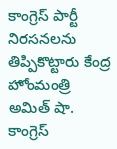కాంగ్రెస్‌ పార్టీ నిరసనలను తిప్పికొట్టారు కేంద్ర హోంమంత్రి అమిత్‌ షా. కాంగ్రెస్‌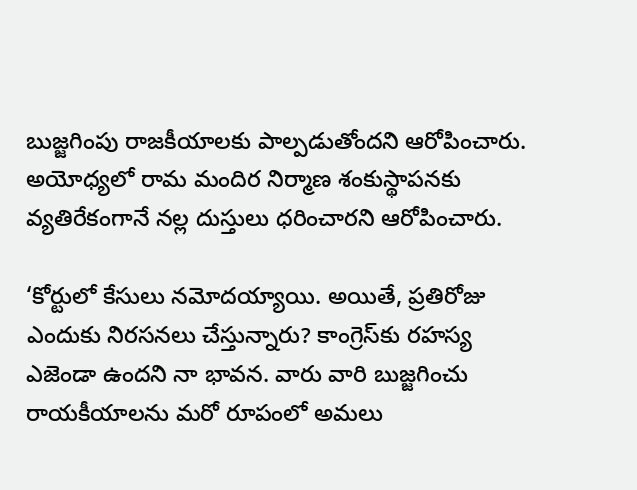బుజ్జగింపు రాజకీయాలకు పాల్పడుతోందని ఆరోపించారు. అయోధ్యలో రామ మందిర నిర్మాణ శంకుస్థాపనకు వ్యతిరేకంగానే నల్ల దుస్తులు ధరించారని ఆరోపించారు.

‘కోర్టులో కేసులు నమోదయ్యాయి. అయితే, ప్రతిరోజు ఎందుకు నిరసనలు చేస్తున్నారు? కాంగ్రెస్‌కు రహస్య ఎజెండా ఉందని నా భావన. వారు వారి బుజ్జగించు రాయకీయాలను మరో రూపంలో అమలు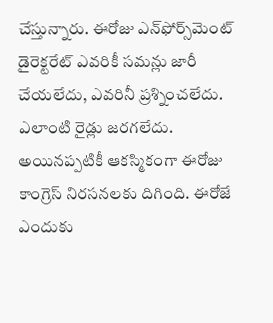చేస్తున్నారు. ఈరోజు ఎన్‌ఫోర్స్‌మెంట్‌ డైరెక్టరేట్‌ ఎవరికీ సమన్లు జారీ చేయలేదు, ఎవరినీ ప్రశ్నించలేదు. ఎలాంటి రైడ్లు జరగలేదు. అయినప్పటికీ ఆకస్మికంగా ఈరోజు కాంగ్రెస్‌ నిరసనలకు దిగింది. ఈరోజే ఎందుకు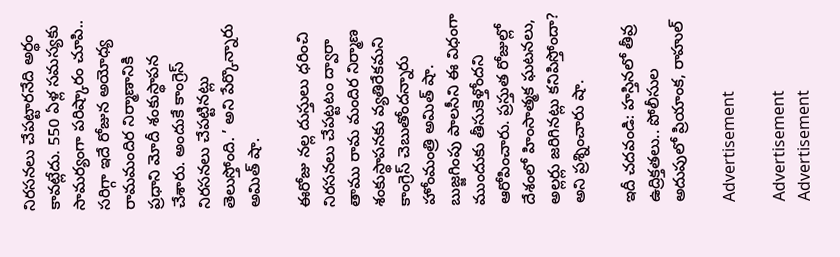నిరసనలు చేపట్టారనేది అర్థం కావట్లేదు. 550 ఏళ్ల సమస్యకు సామర్యంగా పరిష్కారం చూపి.. సరిగ్గా ఇదే రోజున అయోధ్య రామమందిర నిర్మాణానికి ప్రధాని మోదీ శంకుస్థాపన చేశారు. అందుకే కాంగ్రెస్‌ నిరసనలు చేపట్టినట్లు తెలుస్తోంది. ’ అని పేర్కొన్నారు అమిత్‌ షా.

ఈరోజు నల్ల దుస్తులు ధరించి నిరసనలు చేపట్టటం ద్వారా తాము రామ మందిర నిర్మాణ శంకుస్థాపనకు వ్యతిరేకమని కాంగ్రెస్‌ చెబుతోందన్నారు హోంమంత్రి అమిత్‌ షా. బుజ్జగింపు పాలసీని ఈ విధంగా ముందుకు తీసుకెళ్తోందని ఆరోపించారు. ప్రస్తుత రోజుల్లో దేశంలో హింసాత్మక ఘటనలు, అల్లర్లు జరిగినట్లు కనిపిస్తోందా? అని ప్రశ్నించారు షా.

ఇదీ చదవండి: హస్తినలో తీవ్ర ఉద్రిక్తతలు.. పోలీసుల అదుపులో ప్రియాంక, రాహుల్‌

Advertisement

Advertisement
Advertisement